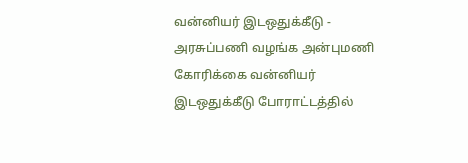வன்னியர் இடஒதுக்கீடு - அரசுப்பணி வழங்க அன்புமணி கோரிக்கை வன்னியர் இடஒதுக்கீடு போராட்டத்தில்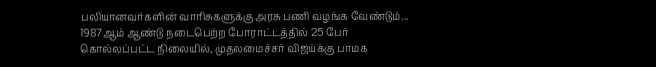பலியானவர்களின் வாரிசுகளுக்கு அரசு பணி வழங்க வேண்டும்... 1987ஆம் ஆண்டு நடைபெற்ற போராட்டத்தில் 25 பேர் கொல்லப்பட்ட நிலையில், முதலமைச்சர் விஜய்க்கு பாமக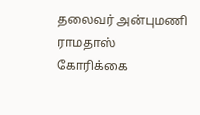தலைவர் அன்புமணி ராமதாஸ் கோரிக்கை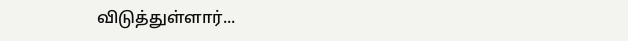விடுத்துள்ளார்...